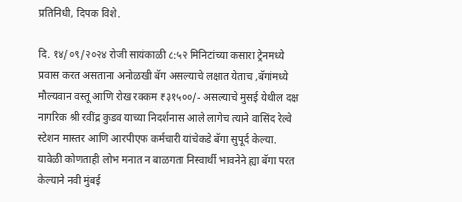प्रतिनिधी, दिपक विशे.

दि. १४/०९/२०२४ रोजी सायंकाळी ८:५२ मिनिटांच्या कसारा ट्रेनमध्ये प्रवास करत असताना अनोळखी बॅग असल्याचे लक्षात येताच ,बॅगांमध्ये मौल्यवान वस्तू आणि रोख रक्कम ₹३१५००/- असल्याचे मुसई येथील दक्ष नागरिक श्री रवींद्र कुडव याच्या निदर्शनास आले लागेच त्याने वासिंद रेल्वे स्टेशन मास्तर आणि आरपीएफ कर्मचारी यांचेकडे बॅगा सुपूर्द केल्या. यावेळी कोणताही लोभ मनात न बाळगता निस्वार्थी भावनेने ह्या बॅगा परत केल्याने नवी मुंबई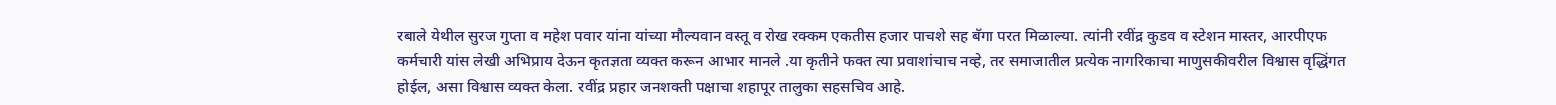रबाले येथील सुरज गुप्ता व महेश पवार यांना यांच्या मौल्यवान वस्तू व रोख रक्कम एकतीस हजार पाचशे सह बॅगा परत मिळाल्या. त्यांनी रवींद्र कुडव व स्टेशन मास्तर, आरपीएफ कर्मचारी यांस लेखी अभिप्राय देऊन कृतज्ञता व्यक्त करून आभार मानले .या कृतीने फक्त त्या प्रवाशांचाच नव्हे, तर समाजातील प्रत्येक नागरिकाचा माणुसकीवरील विश्वास वृद्धिंगत होईल, असा विश्वास व्यक्त केला. रवींद्र प्रहार जनशक्ती पक्षाचा शहापूर तालुका सहसचिव आहे.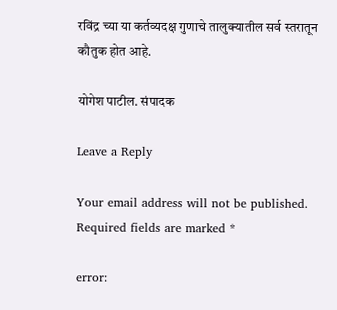रविंद्र च्या या कर्तव्यदक्ष गुणाचे तालुक्यातील सर्व स्तरातून कौतुक होत आहे.

योगेश पाटील. संपादक

Leave a Reply

Your email address will not be published. Required fields are marked *

error: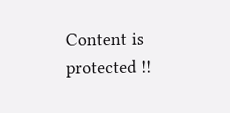Content is protected !!